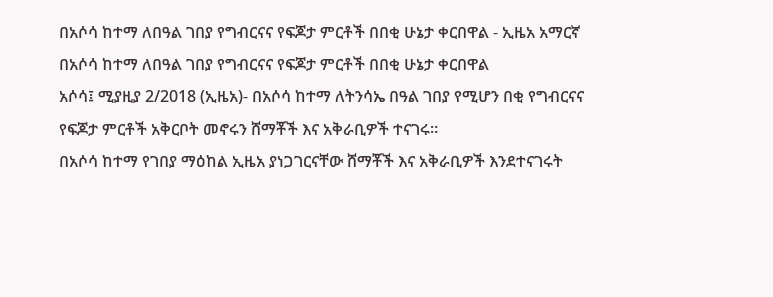በአሶሳ ከተማ ለበዓል ገበያ የግብርናና የፍጆታ ምርቶች በበቂ ሁኔታ ቀርበዋል - ኢዜአ አማርኛ
በአሶሳ ከተማ ለበዓል ገበያ የግብርናና የፍጆታ ምርቶች በበቂ ሁኔታ ቀርበዋል
አሶሳ፤ ሚያዚያ 2/2018 (ኢዜአ)- በአሶሳ ከተማ ለትንሳኤ በዓል ገበያ የሚሆን በቂ የግብርናና የፍጆታ ምርቶች አቅርቦት መኖሩን ሸማቾች እና አቅራቢዎች ተናገሩ።
በአሶሳ ከተማ የገበያ ማዕከል ኢዜአ ያነጋገርናቸው ሸማቾች እና አቅራቢዎች እንደተናገሩት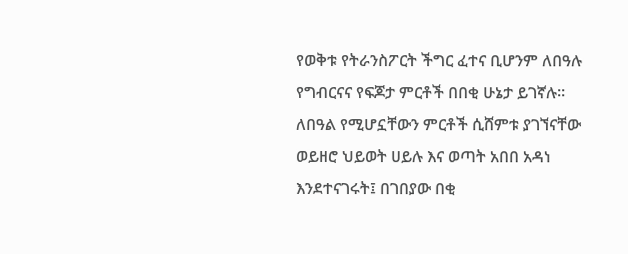የወቅቱ የትራንስፖርት ችግር ፈተና ቢሆንም ለበዓሉ የግብርናና የፍጆታ ምርቶች በበቂ ሁኔታ ይገኛሉ።
ለበዓል የሚሆኗቸውን ምርቶች ሲሸምቱ ያገኘናቸው ወይዘሮ ህይወት ሀይሉ እና ወጣት አበበ አዳነ እንደተናገሩት፤ በገበያው በቂ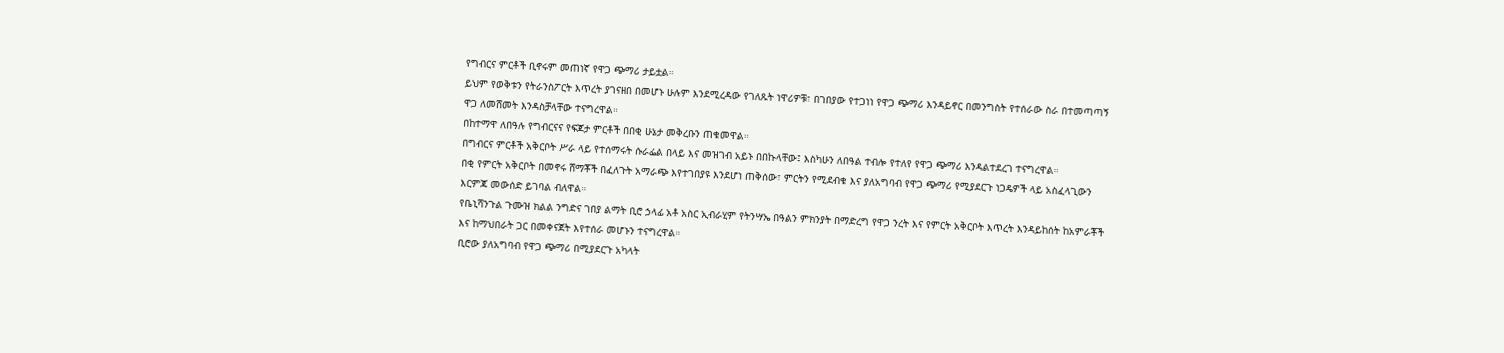የግብርና ምርቶች ቢኖሩም መጠነኛ የዋጋ ጭማሪ ታይቷል።
ይህም የወቅቱን የትራንስፖርት እጥረት ያገናዘበ በመሆኑ ሁሉም እንደሚረዳው የገለጹት ነዋሪዎቹ፣ በገበያው የተጋነነ የዋጋ ጭማሪ እንዳይኖር በመንግስት የተሰራው ስራ በተመጣጣኝ ዋጋ ለመሸመት እንዳስቻላቸው ተናግረዋል።
በከተማዋ ለበዓሉ የግብርናና የፍጆታ ምርቶች በበቂ ሁኔታ መቅረቡን ጠቁመዋል።
በግብርና ምርቶች አቅርቦት ሥራ ላይ የተሰማሩት ሱራፌል በላይ እና መዝገብ አይኑ በበኩላቸው፤ እስካሁን ለበዓል ተብሎ የተለየ የዋጋ ጭማሪ እንዳልተደረገ ተናግረዋል።
በቂ የምርት አቅርቦት በመኖሩ ሸማቾች በፈለጉት አማራጭ እየተገበያዩ እንደሆነ ጠቅሰው፣ ምርትን የሚደብቁ እና ያለአግባብ የዋጋ ጭማሪ የሚያደርጉ ነጋዴዎች ላይ አስፈላጊውን እርምጃ መውሰድ ይገባል ብለዋል።
የቤኒሻንጉል ጉሙዝ ክልል ንግድና ገበያ ልማት ቢሮ ኃላፊ አቶ አስር ኢብራሂም የትንሣኤ በዓልን ምክንያት በማድረግ የዋጋ ንረት እና የምርት አቅርቦት እጥረት እንዳይከሰት ከአምራቾች እና ከማህበራት ጋር በመቀናጀት እየተሰራ መሆኑን ተናግረዋል።
ቢሮው ያለአግባብ የዋጋ ጭማሪ በሚያደርጉ አካላት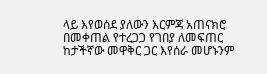ላይ እየወሰደ ያለውን እርምጃ አጠናክሮ በመቀጠል የተረጋጋ የገበያ ለመፍጠር ከታችኛው መዋቅር ጋር እየሰራ መሆኑንም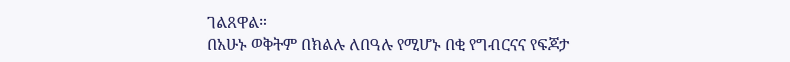ገልጸዋል።
በአሁኑ ወቅትም በክልሉ ለበዓሉ የሚሆኑ በቂ የግብርናና የፍጆታ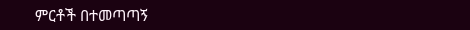ምርቶች በተመጣጣኝ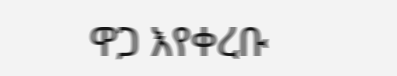ዋጋ እየቀረቡ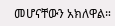መሆናቸውን አክለዋል።